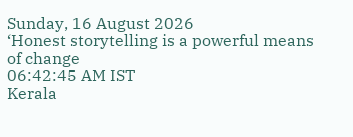Sunday, 16 August 2026
‘Honest storytelling is a powerful means of change
06:42:45 AM IST
Kerala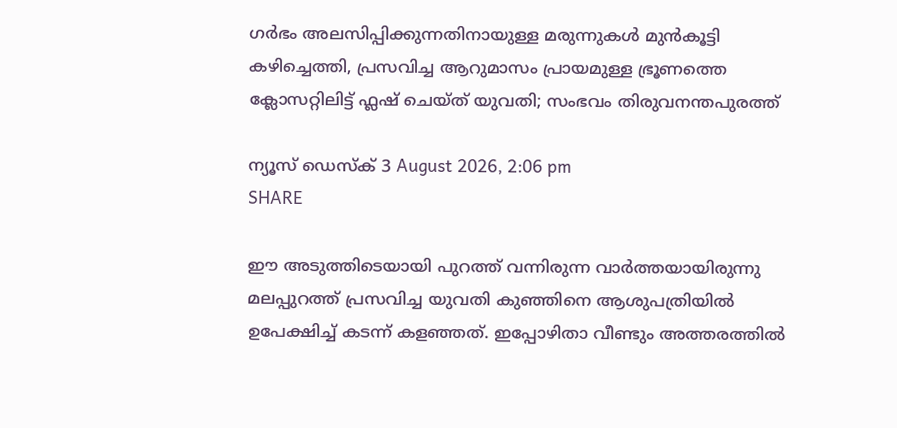ഗർഭം അലസിപ്പിക്കുന്നതിനായുള്ള മരുന്നുകൾ മുൻകൂട്ടി കഴിച്ചെത്തി, പ്രസവിച്ച ആറുമാസം പ്രായമുള്ള ഭ്രൂണത്തെ ക്ലോസറ്റിലിട്ട് ഫ്ലഷ് ചെയ്ത് യുവതി; സംഭവം തിരുവനന്തപുരത്ത്

ന്യൂസ് ഡെസ്ക് 3 August 2026, 2:06 pm
SHARE

ഈ അടുത്തിടെയായി പുറത്ത് വന്നിരുന്ന വാർത്തയായിരുന്നു മലപ്പുറത്ത് പ്രസവിച്ച യുവതി കുഞ്ഞിനെ ആശുപത്രിയിൽ ഉപേക്ഷിച്ച് കടന്ന് കളഞ്ഞത്. ഇപ്പോഴിതാ വീണ്ടും അത്തരത്തിൽ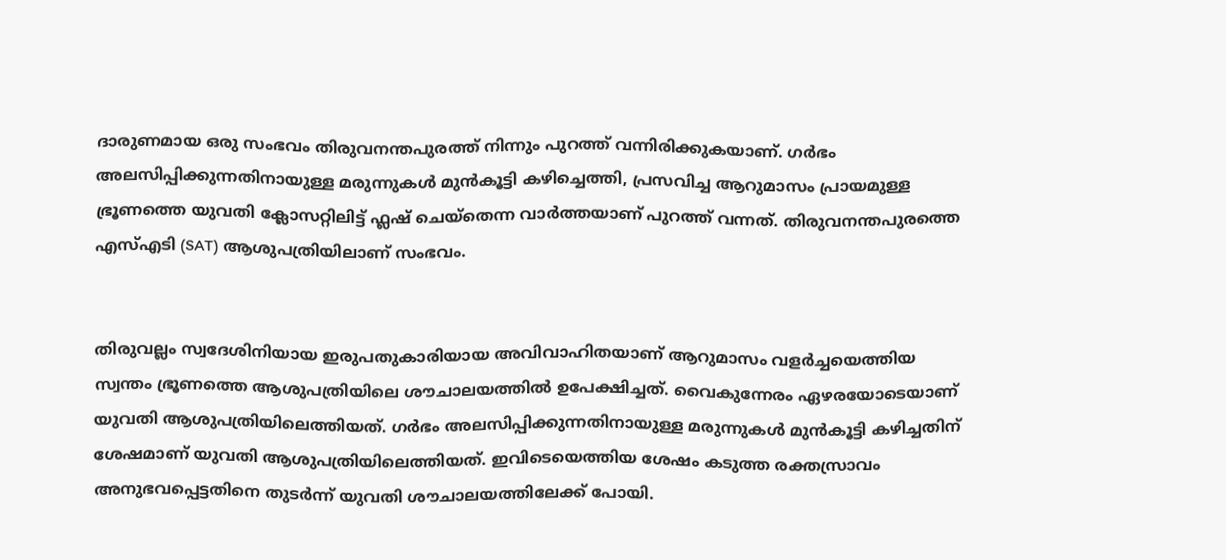ദാരുണമായ ഒരു സംഭവം തിരുവനന്തപുരത്ത് നിന്നും പുറത്ത് വന്നിരിക്കുകയാണ്. ഗർഭം അലസിപ്പിക്കുന്നതിനായുള്ള മരുന്നുകൾ മുൻകൂട്ടി കഴിച്ചെത്തി, പ്രസവിച്ച ആറുമാസം പ്രായമുള്ള ഭ്രൂണത്തെ യുവതി ക്ലോസറ്റിലിട്ട് ഫ്ലഷ് ചെയ്‌തെന്ന വാർത്തയാണ് പുറത്ത് വന്നത്. തിരുവനന്തപുരത്തെ എസ്എടി (SAT) ആശുപത്രിയിലാണ് സംഭവം.


തിരുവല്ലം സ്വദേശിനിയായ ഇരുപതുകാരിയായ അവിവാഹിതയാണ് ആറുമാസം വളർച്ചയെത്തിയ സ്വന്തം ഭ്രൂണത്തെ ആശുപത്രിയിലെ ശൗചാലയത്തിൽ ഉപേക്ഷിച്ചത്. വൈകുന്നേരം ഏഴരയോടെയാണ് യുവതി ആശുപത്രിയിലെത്തിയത്. ഗർഭം അലസിപ്പിക്കുന്നതിനായുള്ള മരുന്നുകൾ മുൻകൂട്ടി കഴിച്ചതിന് ശേഷമാണ് യുവതി ആശുപത്രിയിലെത്തിയത്. ഇവിടെയെത്തിയ ശേഷം കടുത്ത രക്തസ്രാവം അനുഭവപ്പെട്ടതിനെ തുടർന്ന് യുവതി ശൗചാലയത്തിലേക്ക് പോയി.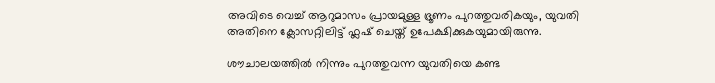അവിടെ വെച്ച് ആറുമാസം പ്രായമുള്ള ഭ്രൂണം പുറത്തുവരികയും, യുവതി അതിനെ ക്ലോസറ്റിലിട്ട് ഫ്ലഷ് ചെയ്ത് ഉപേക്ഷിക്കുകയുമായിരുന്നു.

ശൗചാലയത്തിൽ നിന്നും പുറത്തുവന്ന യുവതിയെ കണ്ട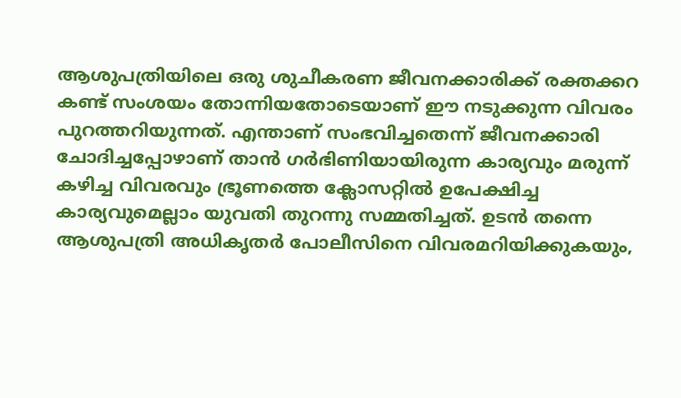ആശുപത്രിയിലെ ഒരു ശുചീകരണ ജീവനക്കാരിക്ക് രക്തക്കറ കണ്ട് സംശയം തോന്നിയതോടെയാണ് ഈ നടുക്കുന്ന വിവരം പുറത്തറിയുന്നത്. എന്താണ് സംഭവിച്ചതെന്ന് ജീവനക്കാരി ചോദിച്ചപ്പോഴാണ് താൻ ഗർഭിണിയായിരുന്ന കാര്യവും മരുന്ന് കഴിച്ച വിവരവും ഭ്രൂണത്തെ ക്ലോസറ്റിൽ ഉപേക്ഷിച്ച കാര്യവുമെല്ലാം യുവതി തുറന്നു സമ്മതിച്ചത്. ഉടൻ തന്നെ ആശുപത്രി അധികൃതർ പോലീസിനെ വിവരമറിയിക്കുകയും,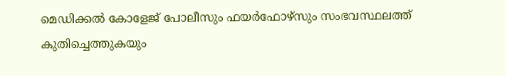മെഡിക്കൽ കോളേജ് പോലീസും ഫയർഫോഴ്സും സംഭവസ്ഥലത്ത് കുതിച്ചെത്തുകയും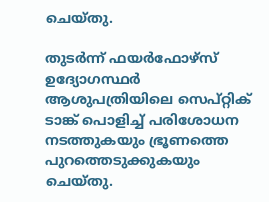ചെയ്തു.

തുടർന്ന് ഫയർഫോഴ്സ് ഉദ്യോഗസ്ഥർ ആശുപത്രിയിലെ സെപ്റ്റിക് ടാങ്ക് പൊളിച്ച് പരിശോധന നടത്തുകയും ഭ്രൂണത്തെ പുറത്തെടുക്കുകയും ചെയ്തു.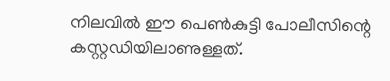നിലവിൽ ഈ പെൺകുട്ടി പോലീസിന്റെ കസ്റ്റഡിയിലാണുള്ളത്.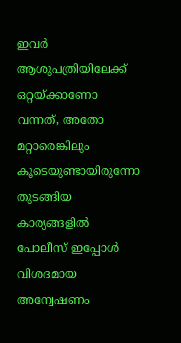ഇവർ ആശുപത്രിയിലേക്ക് ഒറ്റയ്ക്കാണോ വന്നത്, അതോ മറ്റാരെങ്കിലും കൂടെയുണ്ടായിരുന്നോ തുടങ്ങിയ കാര്യങ്ങളിൽ പോലീസ് ഇപ്പോൾ വിശദമായ അന്വേഷണം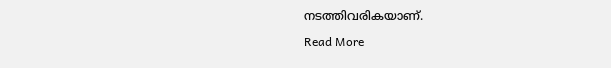നടത്തിവരികയാണ്.

Read More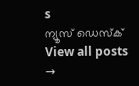s
ന്യൂസ് ഡെസ്ക്
View all posts →